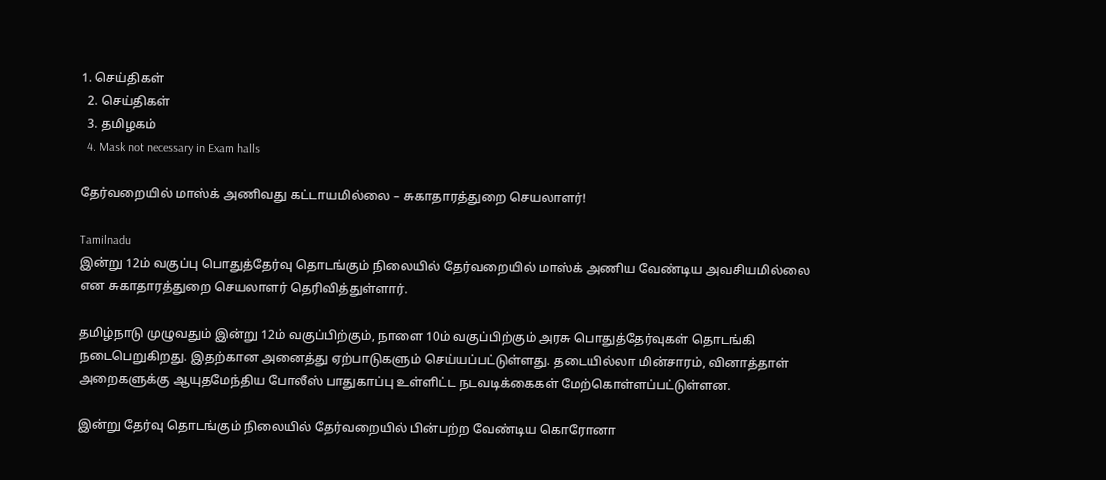1. செய்திகள்
  2. செய்திகள்
  3. த‌மிழக‌ம்
  4. Mask not necessary in Exam halls

தேர்வறையில் மாஸ்க் அணிவது கட்டாயமில்லை – சுகாதாரத்துறை செயலாளர்!

Tamilnadu
இன்று 12ம் வகுப்பு பொதுத்தேர்வு தொடங்கும் நிலையில் தேர்வறையில் மாஸ்க் அணிய வேண்டிய அவசியமில்லை என சுகாதாரத்துறை செயலாளர் தெரிவித்துள்ளார்.

தமிழ்நாடு முழுவதும் இன்று 12ம் வகுப்பிற்கும், நாளை 10ம் வகுப்பிற்கும் அரசு பொதுத்தேர்வுகள் தொடங்கி நடைபெறுகிறது. இதற்கான அனைத்து ஏற்பாடுகளும் செய்யப்பட்டுள்ளது. தடையில்லா மின்சாரம், வினாத்தாள் அறைகளுக்கு ஆயுதமேந்திய போலீஸ் பாதுகாப்பு உள்ளிட்ட நடவடிக்கைகள் மேற்கொள்ளப்பட்டுள்ளன.

இன்று தேர்வு தொடங்கும் நிலையில் தேர்வறையில் பின்பற்ற வேண்டிய கொரோனா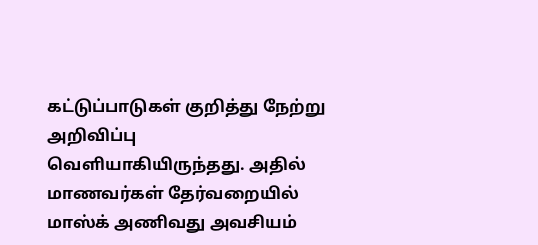கட்டுப்பாடுகள் குறித்து நேற்று அறிவிப்பு வெளியாகியிருந்தது. அதில் மாணவர்கள் தேர்வறையில் மாஸ்க் அணிவது அவசியம்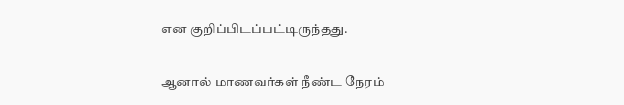என குறிப்பிடப்பட்டிருந்தது.

ஆனால் மாணவர்கள் நீண்ட நேரம்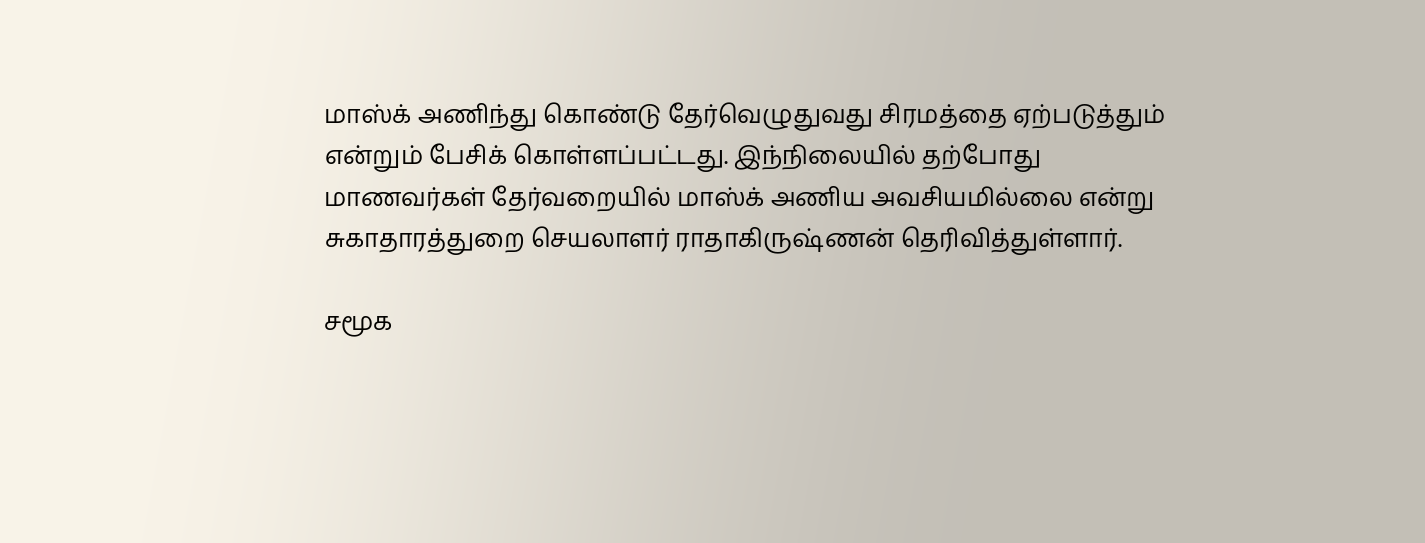மாஸ்க் அணிந்து கொண்டு தேர்வெழுதுவது சிரமத்தை ஏற்படுத்தும் என்றும் பேசிக் கொள்ளப்பட்டது. இந்நிலையில் தற்போது மாணவர்கள் தேர்வறையில் மாஸ்க் அணிய அவசியமில்லை என்று சுகாதாரத்துறை செயலாளர் ராதாகிருஷ்ணன் தெரிவித்துள்ளார்.

சமூக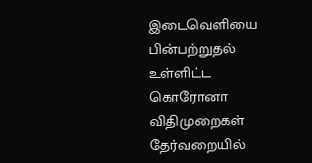இடைவெளியை பின்பற்றுதல் உள்ளிட்ட கொரோனா விதிமுறைகள் தேர்வறையில்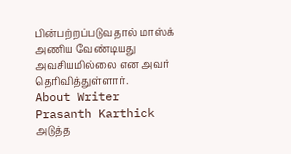பின்பற்றப்படுவதால் மாஸ்க் அணிய வேண்டியது அவசியமில்லை என அவர் தெரிவித்துள்ளார்.
About Writer
Prasanth Karthick
அடுத்த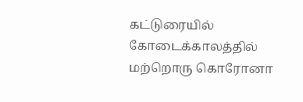கட்டுரையில்
கோடைக்காலத்தில் மற்றொரு கொரோனா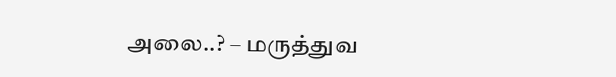அலை..? – மருத்துவ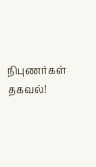நிபுணர்கள் தகவல்!